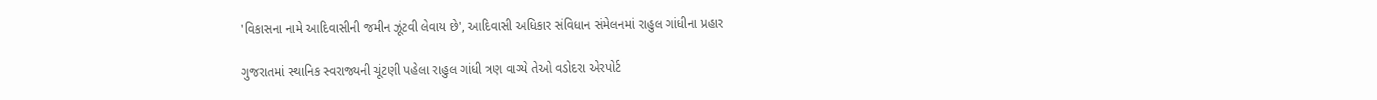'વિકાસના નામે આદિવાસીની જમીન ઝૂંટવી લેવાય છે', આદિવાસી અધિકાર સંવિધાન સંમેલનમાં રાહુલ ગાંધીના પ્રહાર

ગુજરાતમાં સ્થાનિક સ્વરાજ્યની ચૂંટણી પહેલા રાહુલ ગાંધી ત્રણ વાગ્યે તેઓ વડોદરા એરપોર્ટ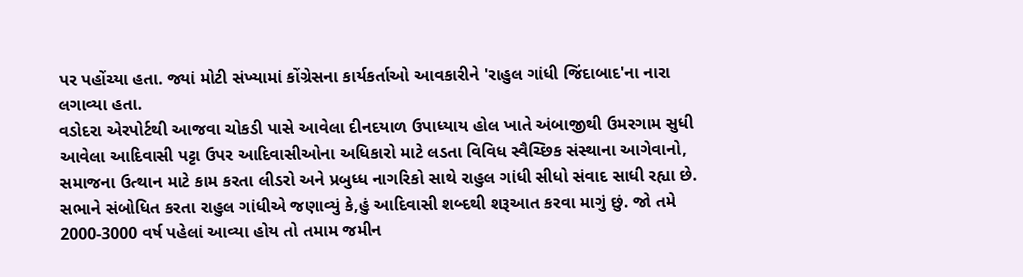પર પહોંચ્યા હતા. જ્યાં મોટી સંખ્યામાં કોંગ્રેસના કાર્યકર્તાઓ આવકારીને 'રાહુલ ગાંધી જિંદાબાદ'ના નારા લગાવ્યા હતા.
વડોદરા એરપોર્ટથી આજવા ચોકડી પાસે આવેલા દીનદયાળ ઉપાધ્યાય હોલ ખાતે અંબાજીથી ઉમરગામ સુધી આવેલા આદિવાસી પટ્ટા ઉપર આદિવાસીઓના અધિકારો માટે લડતા વિવિધ સ્વૈચ્છિક સંસ્થાના આગેવાનો, સમાજના ઉત્થાન માટે કામ કરતા લીડરો અને પ્રબુધ્ધ નાગરિકો સાથે રાહુલ ગાંધી સીધો સંવાદ સાધી રહ્યા છે.
સભાને સંબોધિત કરતા રાહુલ ગાંધીએ જણાવ્યું કે,હું આદિવાસી શબ્દથી શરૂઆત કરવા માગું છું. જો તમે 2000-3000 વર્ષ પહેલાં આવ્યા હોય તો તમામ જમીન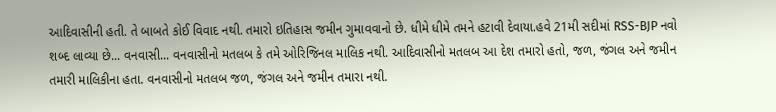આદિવાસીની હતી. તે બાબતે કોઈ વિવાદ નથી. તમારો ઇતિહાસ જમીન ગુમાવવાનો છે. ધીમે ધીમે તમને હટાવી દેવાયા.હવે 21મી સદીમાં RSS-BJP નવો શબ્દ લાવ્યા છે... વનવાસી... વનવાસીનો મતલબ કે તમે ઓરિજિનલ માલિક નથી. આદિવાસીનો મતલબ આ દેશ તમારો હતો, જળ, જંગલ અને જમીન તમારી માલિકીના હતા. વનવાસીનો મતલબ જળ, જંગલ અને જમીન તમારા નથી.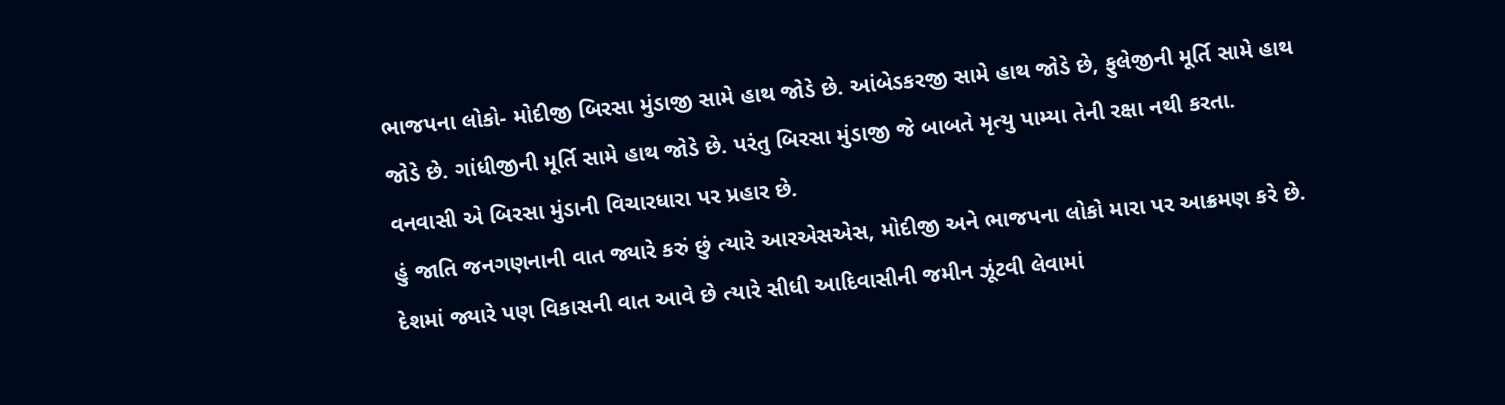ભાજપના લોકો- મોદીજી બિરસા મુંડાજી સામે હાથ જોડે છે. આંબેડકરજી સામે હાથ જોડે છે, ફુલેજીની મૂર્તિ સામે હાથ જોડે છે. ગાંધીજીની મૂર્તિ સામે હાથ જોડે છે. પરંતુ બિરસા મુંડાજી જે બાબતે મૃત્યુ પામ્યા તેની રક્ષા નથી કરતા. વનવાસી એ બિરસા મુંડાની વિચારધારા પર પ્રહાર છે.
હું જાતિ જનગણનાની વાત જ્યારે કરું છું ત્યારે આરએસએસ, મોદીજી અને ભાજપના લોકો મારા પર આક્રમણ કરે છે. દેશમાં જ્યારે પણ વિકાસની વાત આવે છે ત્યારે સીધી આદિવાસીની જમીન ઝૂંટવી લેવામાં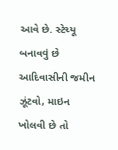આવે છે. સ્ટેચ્યૂ બનાવવું છે આદિવાસીની જમીન ઝૂંટવો, માઇન ખોલવી છે તો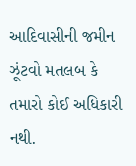આદિવાસીની જમીન ઝૂંટવો મતલબ કે તમારો કોઈ અધિકારી નથી.